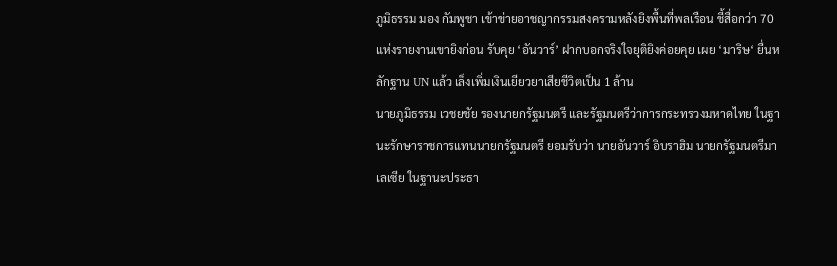ภูมิธรรม มอง กัมพูชา เข้าข่ายอาชญากรรมสงครามหลังยิงพื้นที่พลเรือน ชี้สื่อกว่า 70 แห่งรายงานเขายิงก่อน รับคุย ‘อันวาร์’ ฝากบอกจริงใจยุติยิงค่อยคุย เผย ‘มาริษ‘ ยื่นหลักฐาน UN แล้ว เล็งเพิ่มเงินเยียวยาเสียชีวิตเป็น 1 ล้าน
นายภูมิธรรม เวชยชัย รองนายกรัฐมนตรี และรัฐมนตรีว่าการกระทรวงมหาดไทย ในฐานะรักษาราชการแทนนายกรัฐมนตรี ยอมรับว่า นายอันวาร์ อิบราฮิม นายกรัฐมนตรีมาเลเซีย ในฐานะประธา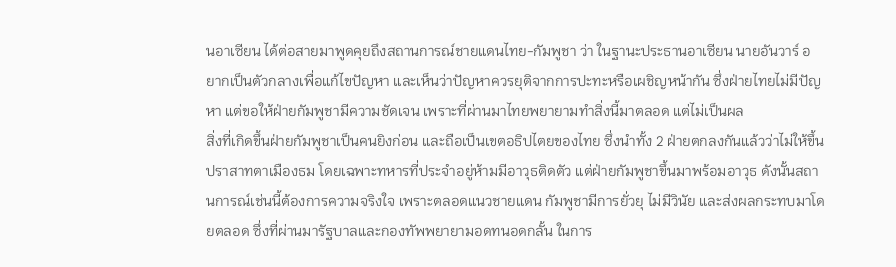นอาเซียน ได้ต่อสายมาพูดคุยถึงสถานการณ์ชายแดนไทย-กัมพูชา ว่า ในฐานะประธานอาเซียน นายอันวาร์ อยากเป็นตัวกลางเพื่อแก้ไขปัญหา และเห็นว่าปัญหาควรยุติจากการปะทะหรือเผชิญหน้ากัน ซึ่งฝ่ายไทยไม่มีปัญหา แต่ขอให้ฝ่ายกัมพูชามีความชัดเจน เพราะที่ผ่านมาไทยพยายามทำสิ่งนี้มาตลอด แต่ไม่เป็นผล
สิ่งที่เกิดขึ้นฝ่ายกัมพูชาเป็นคนยิงก่อน และถือเป็นเขตอธิปไตยของไทย ซึ่งนำทั้ง 2 ฝ่ายตกลงกันแล้วว่าไม่ให้ขึ้นปราสาทตาเมืองธม โดยเฉพาะทหารที่ประจำอยู่ห้ามมีอาวุธติดตัว แต่ฝ่ายกัมพูชาขึ้นมาพร้อมอาวุธ ดังนั้นสถานการณ์เช่นนี้ต้องการความจริงใจ เพราะตลอดแนวชายแดน กัมพูชามีการยั่วยุ ไม่มีวินัย และส่งผลกระทบมาโดยตลอด ซึ่งที่ผ่านมารัฐบาลและกองทัพพยายามอดทนอดกลั้น ในการ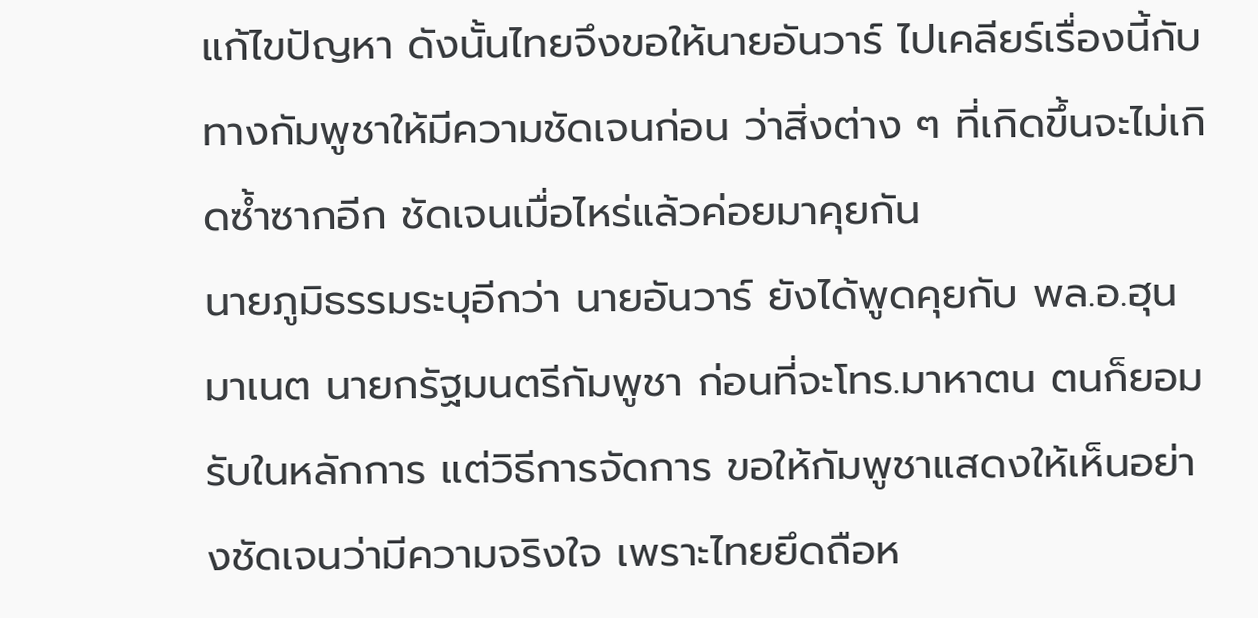แก้ไขปัญหา ดังนั้นไทยจึงขอให้นายอันวาร์ ไปเคลียร์เรื่องนี้กับทางกัมพูชาให้มีความชัดเจนก่อน ว่าสิ่งต่าง ๆ ที่เกิดขึ้นจะไม่เกิดซ้ำซากอีก ชัดเจนเมื่อไหร่แล้วค่อยมาคุยกัน
นายภูมิธรรมระบุอีกว่า นายอันวาร์ ยังได้พูดคุยกับ พล.อ.ฮุน มาเนต นายกรัฐมนตรีกัมพูชา ก่อนที่จะโทร.มาหาตน ตนก็ยอมรับในหลักการ แต่วิธีการจัดการ ขอให้กัมพูชาแสดงให้เห็นอย่างชัดเจนว่ามีความจริงใจ เพราะไทยยึดถือห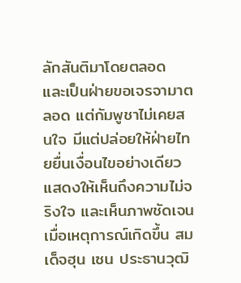ลักสันติมาโดยตลอด และเป็นฝ่ายขอเจรจามาตลอด แต่กัมพูชาไม่เคยสนใจ มีแต่ปล่อยให้ฝ่ายไทยยื่นเงื่อนไขอย่างเดียว แสดงให้เห็นถึงความไม่จริงใจ และเห็นภาพชัดเจนเมื่อเหตุการณ์เกิดขึ้น สมเด็จฮุน เซน ประธานวุฒิ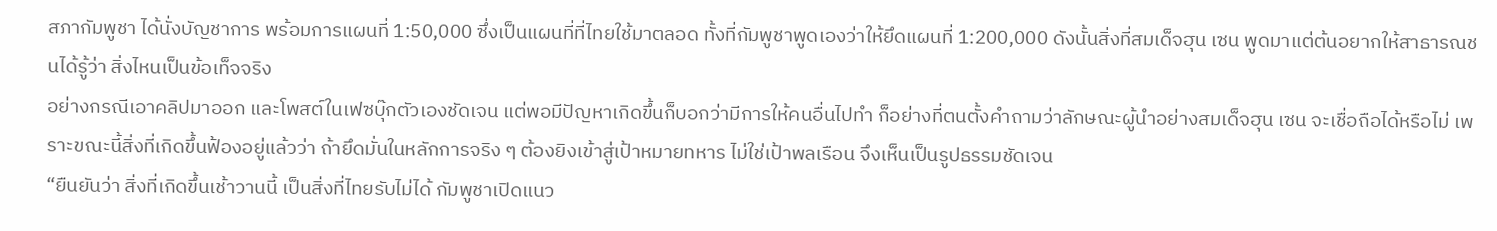สภากัมพูชา ได้นั่งบัญชาการ พร้อมการแผนที่ 1:50,000 ซึ่งเป็นแผนที่ที่ไทยใช้มาตลอด ทั้งที่กัมพูชาพูดเองว่าให้ยึดแผนที่ 1:200,000 ดังนั้นสิ่งที่สมเด็จฮุน เซน พูดมาแต่ต้นอยากให้สาธารณชนได้รู้ว่า สิ่งไหนเป็นข้อเท็จจริง
อย่างกรณีเอาคลิปมาออก และโพสต์ในเฟซบุ๊กตัวเองชัดเจน แต่พอมีปัญหาเกิดขึ้นก็บอกว่ามีการให้คนอื่นไปทำ ก็อย่างที่ตนตั้งคำถามว่าลักษณะผู้นำอย่างสมเด็จฮุน เซน จะเชื่อถือได้หรือไม่ เพราะขณะนี้สิ่งที่เกิดขึ้นฟ้องอยู่แล้วว่า ถ้ายึดมั่นในหลักการจริง ๆ ต้องยิงเข้าสู่เป้าหมายทหาร ไม่ใช่เป้าพลเรือน จึงเห็นเป็นรูปธรรมชัดเจน
“ยืนยันว่า สิ่งที่เกิดขึ้นเช้าวานนี้ เป็นสิ่งที่ไทยรับไม่ได้ กัมพูชาเปิดแนว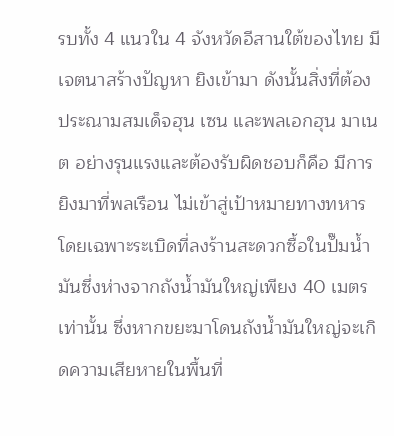รบทั้ง 4 แนวใน 4 จังหวัดอีสานใต้ของไทย มีเจตนาสร้างปัญหา ยิงเข้ามา ดังนั้นสิ่งที่ต้องประณามสมเด็จฮุน เซน และพลเอกฮุน มาเนต อย่างรุนแรงและต้องรับผิดชอบก็คือ มีการยิงมาที่พลเรือน ไม่เข้าสู่เป้าหมายทางทหาร โดยเฉพาะระเบิดที่ลงร้านสะดวกซื้อในปั๊มน้ำมันซึ่งห่างจากถังน้ำมันใหญ่เพียง 40 เมตรเท่านั้น ซึ่งหากขยะมาโดนถังน้ำมันใหญ่จะเกิดความเสียหายในพื้นที่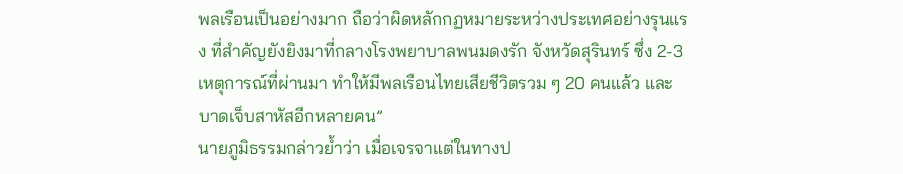พลเรือนเป็นอย่างมาก ถือว่าผิดหลักกฏหมายระหว่างประเทศอย่างรุนแรง ที่สำคัญยังยิงมาที่กลางโรงพยาบาลพนมดงรัก จังหวัดสุรินทร์ ซึ่ง 2-3 เหตุการณ์ที่ผ่านมา ทำให้มีพลเรือนไทยเสียชีวิตรวม ๆ 20 คนแล้ว และบาดเจ็บสาหัสอีกหลายคน”
นายภูมิธรรมกล่าวย้ำว่า เมื่อเจรจาแต่ในทางป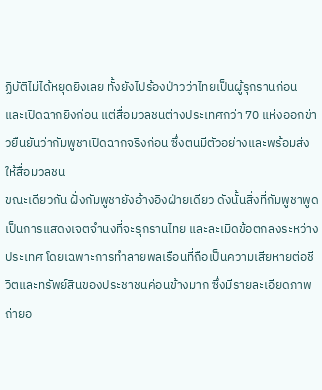ฏิบัติไม่ได้หยุดยิงเลย ทั้งยังไปร้องป่าวว่าไทยเป็นผู้รุกรานก่อน และเปิดฉากยิงก่อน แต่สื่อมวลชนต่างประเทศกว่า 70 แห่งออกข่าวยืนยันว่ากัมพูชาเปิดฉากจริงก่อน ซึ่งตนมีตัวอย่างและพร้อมส่งให้สื่อมวลชน
ขณะเดียวกัน ฝั่งกัมพูชายังอ้างอิงฝ่ายเดียว ดังนั้นสิ่งที่กัมพูชาพูดเป็นการแสดงเจตจำนงที่จะรุกรานไทย และละเมิดข้อตกลงระหว่างประเทศ โดยเฉพาะการทำลายพลเรือนที่ถือเป็นความเสียหายต่อชีวิตและทรัพย์สินของประชาชนค่อนข้างมาก ซึ่งมีรายละเอียดภาพถ่ายอ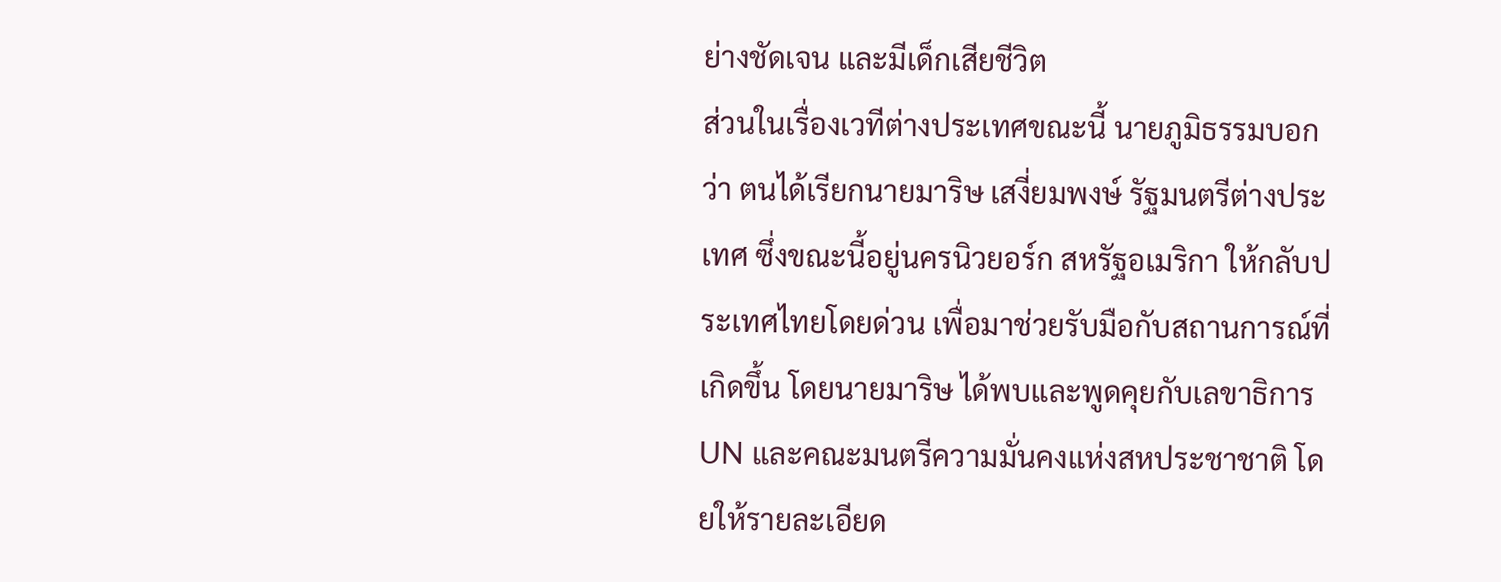ย่างชัดเจน และมีเด็กเสียชีวิต
ส่วนในเรื่องเวทีต่างประเทศขณะนี้ นายภูมิธรรมบอกว่า ตนได้เรียกนายมาริษ เสงี่ยมพงษ์ รัฐมนตรีต่างประเทศ ซึ่งขณะนี้อยู่นครนิวยอร์ก สหรัฐอเมริกา ให้กลับประเทศไทยโดยด่วน เพื่อมาช่วยรับมือกับสถานการณ์ที่เกิดขึ้น โดยนายมาริษ ได้พบและพูดคุยกับเลขาธิการ UN และคณะมนตรีความมั่นคงแห่งสหประชาชาติ โดยให้รายละเอียด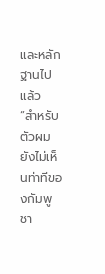และหลักฐานไปแล้ว
“สำหรับตัวผม ยังไม่เห็นท่าทีของกัมพูชา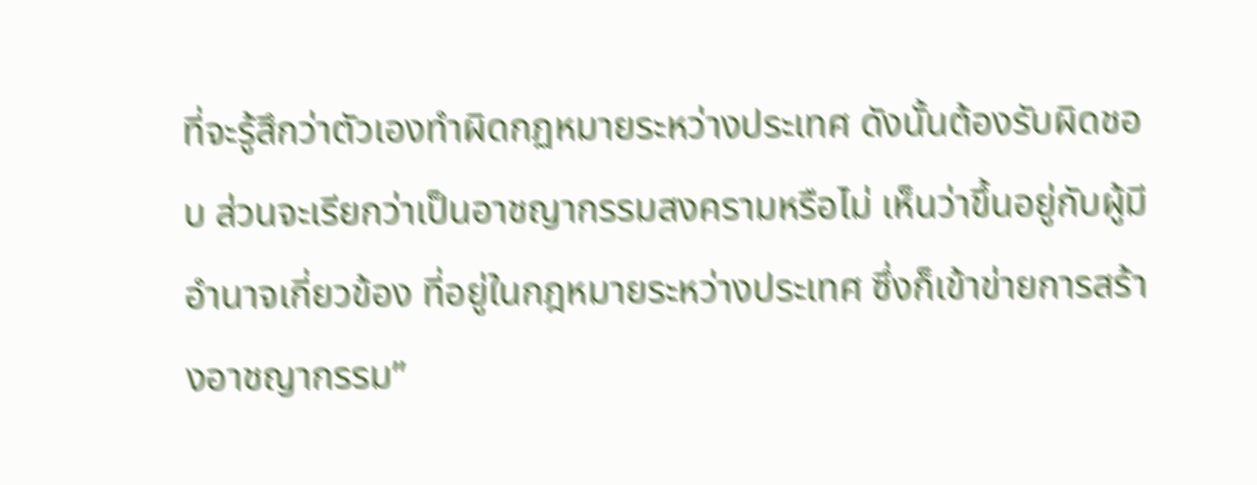ที่จะรู้สึกว่าตัวเองทำผิดกฏหมายระหว่างประเทศ ดังนั้นต้องรับผิดชอบ ส่วนจะเรียกว่าเป็นอาชญากรรมสงครามหรือไม่ เห็นว่าขึ้นอยู่กับผู้มีอำนาจเกี่ยวข้อง ที่อยู่ในกฎหมายระหว่างประเทศ ซึ่งก็เข้าข่ายการสร้างอาชญากรรม”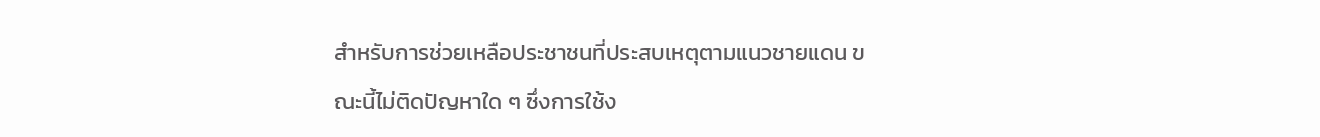สำหรับการช่วยเหลือประชาชนที่ประสบเหตุตามแนวชายแดน ขณะนี้ไม่ติดปัญหาใด ๆ ซึ่งการใช้ง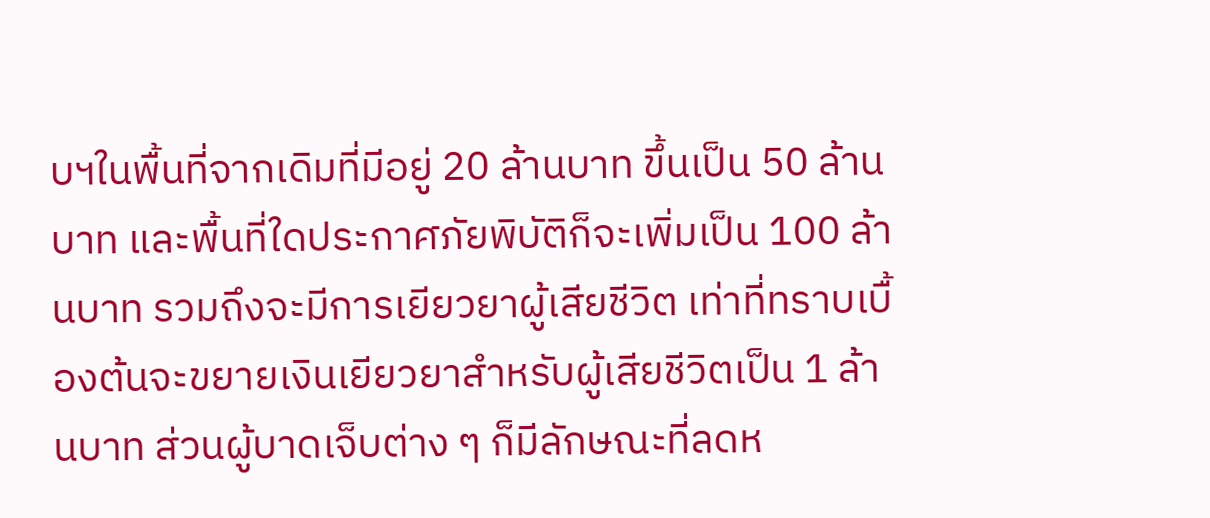บฯในพื้นที่จากเดิมที่มีอยู่ 20 ล้านบาท ขึ้นเป็น 50 ล้านบาท และพื้นที่ใดประกาศภัยพิบัติก็จะเพิ่มเป็น 100 ล้านบาท รวมถึงจะมีการเยียวยาผู้เสียชีวิต เท่าที่ทราบเบื้องต้นจะขยายเงินเยียวยาสำหรับผู้เสียชีวิตเป็น 1 ล้านบาท ส่วนผู้บาดเจ็บต่าง ๆ ก็มีลักษณะที่ลดห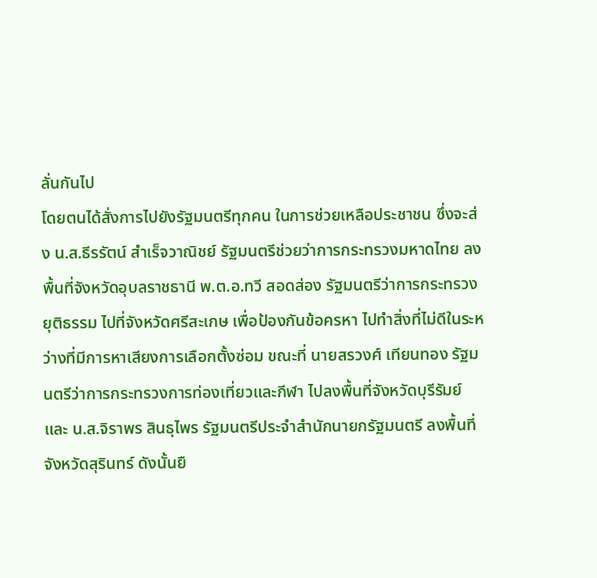ลั่นกันไป
โดยตนได้สั่งการไปยังรัฐมนตรีทุกคน ในการช่วยเหลือประชาชน ซึ่งจะส่ง น.ส.ธีรรัตน์ สำเร็จวาณิชย์ รัฐมนตรีช่วยว่าการกระทรวงมหาดไทย ลงพื้นที่จังหวัดอุบลราชธานี พ.ต.อ.ทวี สอดส่อง รัฐมนตรีว่าการกระทรวงยุติธรรม ไปที่จังหวัดศรีสะเกษ เพื่อป้องกันข้อครหา ไปทำสิ่งที่ไม่ดีในระหว่างที่มีการหาเสียงการเลือกตั้งซ่อม ขณะที่ นายสรวงศ์ เทียนทอง รัฐมนตรีว่าการกระทรวงการท่องเที่ยวและกีฬา ไปลงพื้นที่จังหวัดบุรีรัมย์ และ น.ส.จิราพร สินธุไพร รัฐมนตรีประจำสำนักนายกรัฐมนตรี ลงพื้นที่จังหวัดสุรินทร์ ดังนั้นยื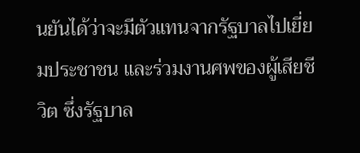นยันได้ว่าจะมีตัวแทนจากรัฐบาลไปเยี่ยมประชาชน และร่วมงานศพของผู้เสียชีวิต ซึ่งรัฐบาล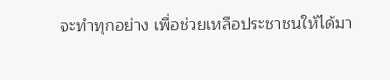จะทำทุกอย่าง เพื่อช่วยเหลือประชาชนให้ได้มา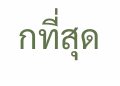กที่สุด